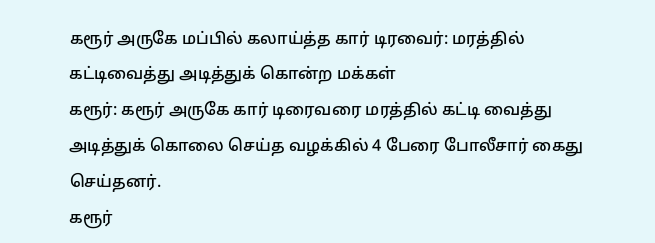கரூர் அருகே மப்பில் கலாய்த்த கார் டிரவைர்: மரத்தில் கட்டிவைத்து அடித்துக் கொன்ற மக்கள்
கரூர்: கரூர் அருகே கார் டிரைவரை மரத்தில் கட்டி வைத்து அடித்துக் கொலை செய்த வழக்கில் 4 பேரை போலீசார் கைது செய்தனர்.
கரூர்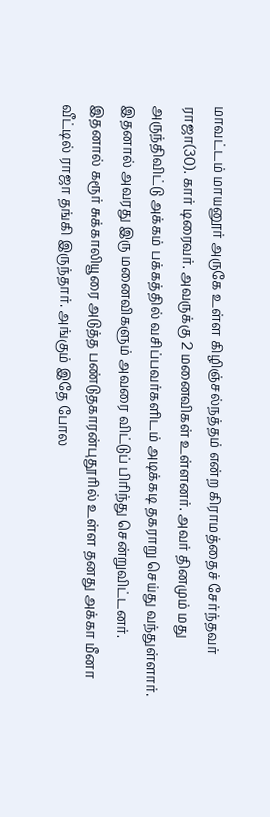மாவட்டம் மாயனூர் அருகே உள்ள கிழிஞ்சல்நத்தம் என்ற கிராமத்தைச் சேர்ந்தவர் ராஜா(30). கார் டிரைவர். அவருக்கு 2 மனைவிகள் உள்ளனர். அவர் தினமும் மது அருந்திவிட்டு அக்கம் பக்கத்தில் வசிப்பவர்களிடம் அடிக்கடி தகராறு செய்து வந்துள்ளார். இதனால் அவரது இரு மனைவிகளும் அவரை விட்டுப் பிரிந்து சென்றுவிட்டனர்.
இதனால் கரூர் சுக்காலியூரை அடுத்த பண்டுதகாரன்புதூரில் உள்ள தனது அக்கா மீனா வீட்டில் ராஜா தங்கி இருந்தார். அங்கும் இதே போல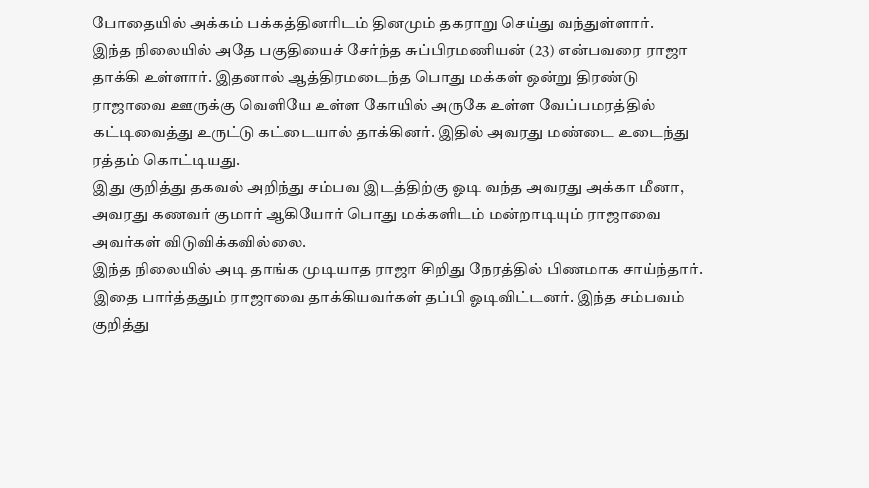போதையில் அக்கம் பக்கத்தினரிடம் தினமும் தகராறு செய்து வந்துள்ளார்.
இந்த நிலையில் அதே பகுதியைச் சேர்ந்த சுப்பிரமணியன் (23) என்பவரை ராஜா தாக்கி உள்ளார். இதனால் ஆத்திரமடைந்த பொது மக்கள் ஒன்று திரண்டு ராஜாவை ஊருக்கு வெளியே உள்ள கோயில் அருகே உள்ள வேப்பமரத்தில் கட்டிவைத்து உருட்டு கட்டையால் தாக்கினர். இதில் அவரது மண்டை உடைந்து ரத்தம் கொட்டியது.
இது குறித்து தகவல் அறிந்து சம்பவ இடத்திற்கு ஓடி வந்த அவரது அக்கா மீனா, அவரது கணவர் குமார் ஆகியோர் பொது மக்களிடம் மன்றாடியும் ராஜாவை அவர்கள் விடுவிக்கவில்லை.
இந்த நிலையில் அடி தாங்க முடியாத ராஜா சிறிது நேரத்தில் பிணமாக சாய்ந்தார். இதை பார்த்ததும் ராஜாவை தாக்கியவர்கள் தப்பி ஓடிவிட்டனர். இந்த சம்பவம் குறித்து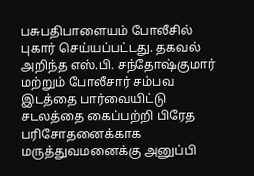பசுபதிபாளையம் போலீசில் புகார் செய்யப்பட்டது. தகவல் அறிந்த எஸ்.பி. சந்தோஷ்குமார் மற்றும் போலீசார் சம்பவ இடத்தை பார்வையிட்டு சடலத்தை கைப்பற்றி பிரேத பரிசோதனைக்காக மருத்துவமனைக்கு அனுப்பி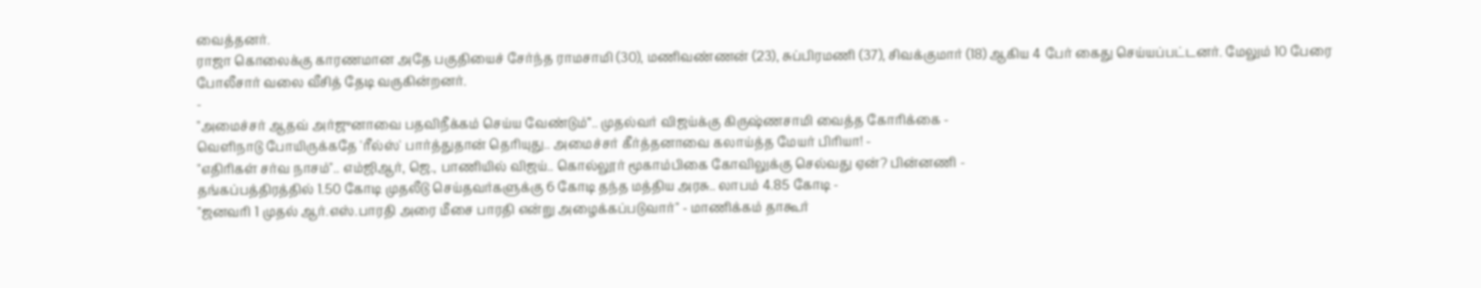வைத்தனர்.
ராஜா கொலைக்கு காரணமான அதே பகுதியைச் சேர்ந்த ராமசாமி (30), மணிவண்ணன் (23), சுப்பிரமணி (37), சிவக்குமார் (18) ஆகிய 4 பேர் கைது செய்யப்பட்டனர். மேலும் 10 பேரை போலீசார் வலை வீசித் தேடி வருகின்றனர்.
-
"அமைச்சர் ஆதவ் அர்ஜுனாவை பதவிநீக்கம் செய்ய வேண்டும்”.. முதல்வர் விஜய்க்கு கிருஷ்ணசாமி வைத்த கோரிக்கை -
வெளிநாடு போயிருக்கதே 'ரீல்ஸ்' பார்த்துதான் தெரியுது.. அமைச்சர் கீர்த்தனாவை கலாய்த்த மேயர் பிரியா! -
"எதிரிகள் சர்வ நாசம்".. எம்ஜிஆர், ஜெ., பாணியில் விஜய்.. கொல்லூர் மூகாம்பிகை கோவிலுக்கு செல்வது ஏன்? பின்னணி -
தங்கப்பத்திரத்தில் 1.50 கோடி முதலீடு செய்தவர்களுக்கு 6 கோடி தந்த மத்திய அரசு.. லாபம் 4.85 கோடி -
"ஜனவரி 1 முதல் ஆர்.எஸ்.பாரதி அரை மீசை பாரதி என்று அழைக்கப்படுவார்" - மாணிக்கம் தாகூர்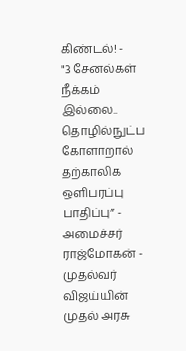கிண்டல்! -
"3 சேனல்கள் நீக்கம் இல்லை.. தொழில்நுட்ப கோளாறால் தற்காலிக ஒளிபரப்பு பாதிப்பு” - அமைச்சர் ராஜ்மோகன் -
முதல்வர் விஜய்யின் முதல் அரசு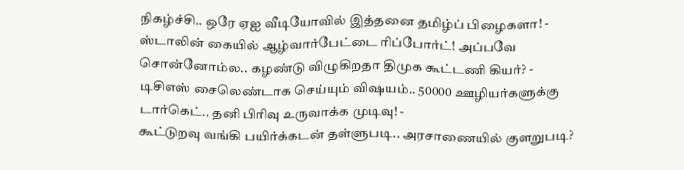நிகழ்ச்சி.. ஒரே ஏஐ வீடியோவில் இத்தனை தமிழ்ப் பிழைகளா! -
ஸ்டாலின் கையில் ஆழ்வார்பேட்டை ரிப்போர்ட்! அப்பவே சொன்னோம்ல.. கழண்டு விழுகிறதா திமுக கூட்டணி கியர்? -
டிசிஎஸ் சைலெண்டாக செய்யும் விஷயம்.. 50000 ஊழியர்களுக்கு டார்கெட்.. தனி பிரிவு உருவாக்க முடிவு! -
கூட்டுறவு வங்கி பயிர்க்கடன் தள்ளுபடி.. அரசாணையில் குளறுபடி?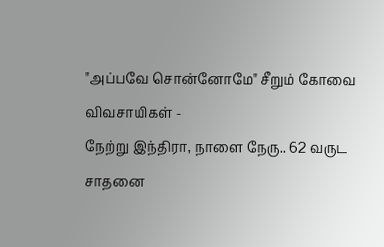"அப்பவே சொன்னோமே" சீறும் கோவை விவசாயிகள் -
நேற்று இந்திரா, நாளை நேரு.. 62 வருட சாதனை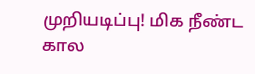முறியடிப்பு! மிக நீண்ட கால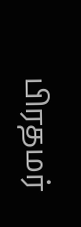பிரதமர்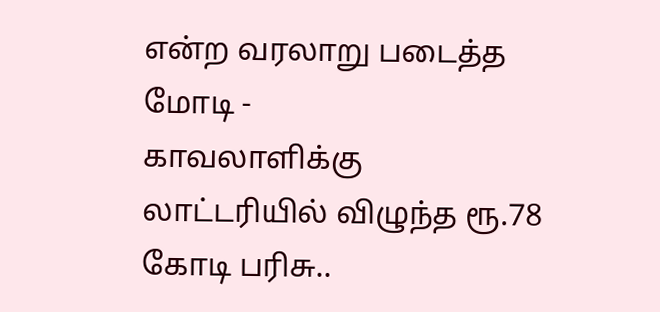என்ற வரலாறு படைத்த மோடி -
காவலாளிக்கு லாட்டரியில் விழுந்த ரூ.78 கோடி பரிசு..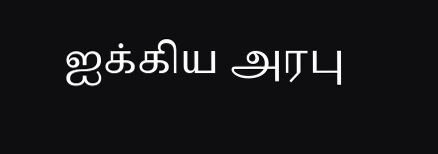ஐக்கிய அரபு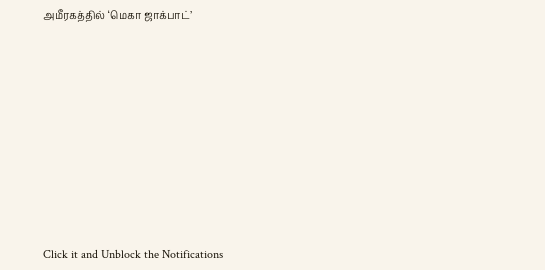அமீரகத்தில் ‘மெகா ஜாக்பாட்’












Click it and Unblock the Notifications